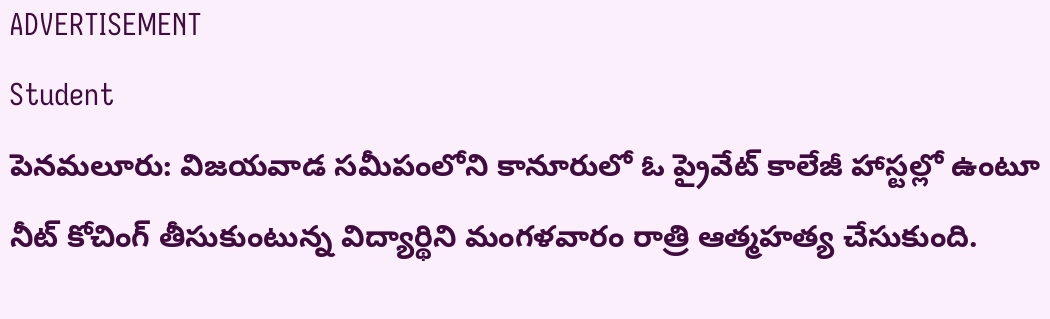ADVERTISEMENT
Student
పెనమలూరు: విజయవాడ సమీపంలోని కానూరులో ఓ ప్రైవేట్ కాలేజీ హాస్టల్లో ఉంటూ నీట్ కోచింగ్ తీసుకుంటున్న విద్యార్థిని మంగళవారం రాత్రి ఆత్మహత్య చేసుకుంది.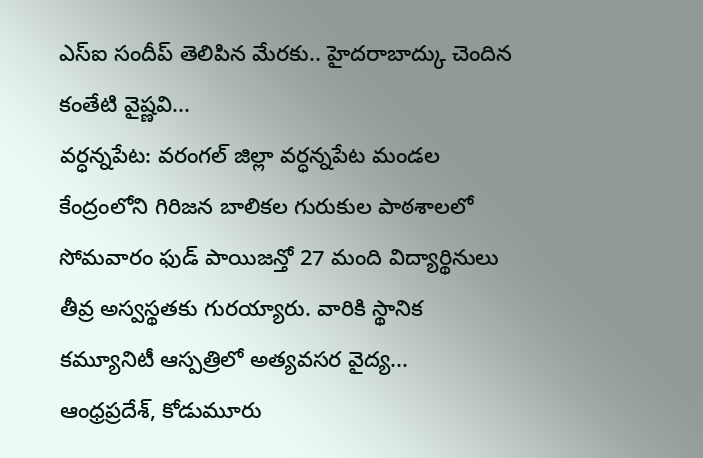ఎస్ఐ సందీప్ తెలిపిన మేరకు.. హైదరాబాద్కు చెందిన కంతేటి వైష్ణవి...
వర్ధన్నపేట: వరంగల్ జిల్లా వర్ధన్నపేట మండల కేంద్రంలోని గిరిజన బాలికల గురుకుల పాఠశాలలో సోమవారం ఫుడ్ పాయిజన్తో 27 మంది విద్యార్థినులు తీవ్ర అస్వస్థతకు గురయ్యారు. వారికి స్థానిక కమ్యూనిటీ ఆస్పత్రిలో అత్యవసర వైద్య...
ఆంధ్రప్రదేశ్, కోడుమూరు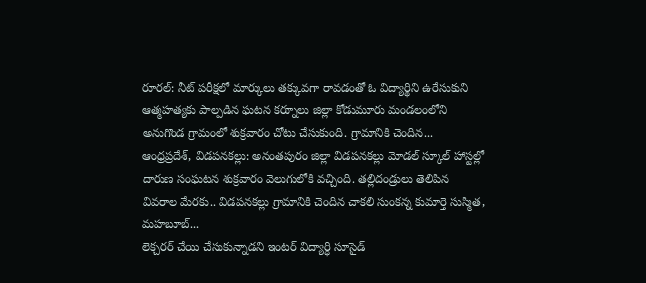రూరల్: నీట్ పరీక్షలో మార్కులు తక్కువగా రావడంతో ఓ విద్యార్థిని ఉరేసుకుని ఆత్మహత్యకు పాల్పడిన ఘటన కర్నూలు జిల్లా కోడుమూరు మండలంలోని అనుగొండ గ్రామంలో శుక్రవారం చోటు చేసుకుంది. గ్రామానికి చెందిన...
ఆంధ్రప్రదేశ్, విడపనకల్లు: అనంతపురం జిల్లా విడపనకల్లు మోడల్ స్కూల్ హాస్టల్లో దారుణ సంఘటన శుక్రవారం వెలుగులోకి వచ్చింది. తల్లిదండ్రులు తెలిపిన వివరాల మేరకు.. విడపనకల్లు గ్రామానికి చెందిన చాకలి సుంకన్న కుమార్తె సుస్మిత, మహబూబ్...
లెక్చరర్ చేయి చేసుకున్నాడని ఇంటర్ విద్యార్ధి సూసైడ్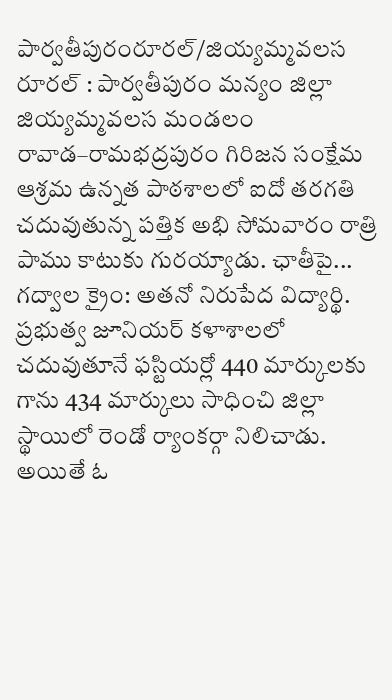పార్వతీపురంరూరల్/జియ్యమ్మవలస రూరల్ : పార్వతీపురం మన్యం జిల్లా జియ్యమ్మవలస మండలం రావాడ–రామభద్రపురం గిరిజన సంక్షేమ ఆశ్రమ ఉన్నత పాఠశాలలో ఐదో తరగతి చదువుతున్న పత్తిక అభి సోమవారం రాత్రి పాము కాటుకు గురయ్యాడు. ఛాతీపై...
గద్వాల క్రైం: అతనో నిరుపేద విద్యార్థి. ప్రభుత్వ జూనియర్ కళాశాలలో చదువుతూనే ఫస్టియర్లో 440 మార్కులకు గాను 434 మార్కులు సాధించి జిల్లా స్థాయిలో రెండో ర్యాంకర్గా నిలిచాడు. అయితే ఓ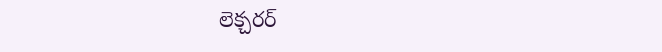లెక్చరర్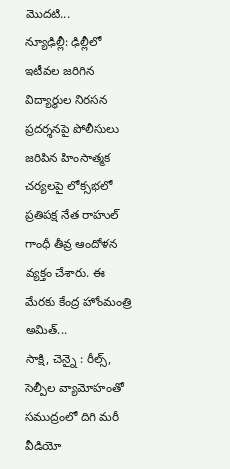మొదటి...
న్యూఢిల్లీ: ఢిల్లీలో ఇటీవల జరిగిన విద్యార్థుల నిరసన ప్రదర్శనపై పోలీసులు జరిపిన హింసాత్మక చర్యలపై లోక్సభలో ప్రతిపక్ష నేత రాహుల్ గాంధీ తీవ్ర ఆందోళన వ్యక్తం చేశారు. ఈ మేరకు కేంద్ర హోంమంత్రి అమిత్...
సాక్షి, చెన్నై : రీల్స్, సెల్పీల వ్యామోహంతో సముద్రంలో దిగి మరీ వీడియో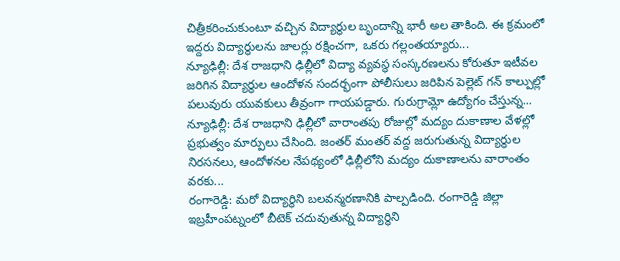చిత్రీకరించుకుంటూ వచ్చిన విద్యార్థుల బృందాన్ని భారీ అల తాకింది. ఈ క్రమంలో ఇద్దరు విద్యార్థులను జాలర్లు రక్షించగా, ఒకరు గల్లంతయ్యారు...
న్యూఢిల్లీ: దేశ రాజధాని ఢిల్లీలో విద్యా వ్యవస్థ సంస్కరణలను కోరుతూ ఇటీవల జరిగిన విద్యార్థుల ఆందోళన సందర్భంగా పోలీసులు జరిపిన పెల్లెట్ గన్ కాల్పుల్లో పలువురు యువకులు తీవ్రంగా గాయపడ్డారు. గురుగ్రామ్లో ఉద్యోగం చేస్తున్న...
న్యూఢిల్లీ: దేశ రాజధాని ఢిల్లీలో వారాంతపు రోజుల్లో మద్యం దుకాణాల వేళల్లో ప్రభుత్వం మార్పులు చేసింది. జంతర్ మంతర్ వద్ద జరుగుతున్న విద్యార్థుల నిరసనలు, ఆందోళనల నేపథ్యంలో ఢిల్లీలోని మద్యం దుకాణాలను వారాంతం వరకు...
రంగారెడ్డి: మరో విద్యార్థిని బలవన్మరణానికి పాల్పడింది. రంగారెడ్డి జిల్లా ఇబ్రహీంపట్నంలో బీటెక్ చదువుతున్న విద్యార్థిని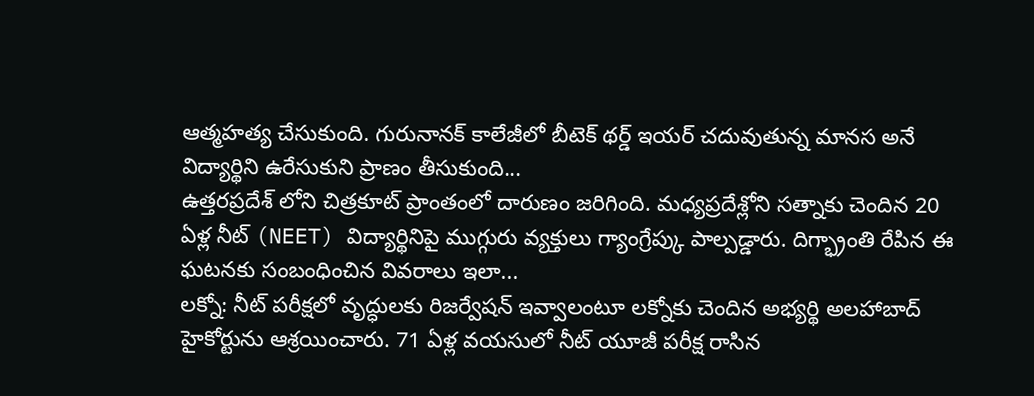ఆత్మహత్య చేసుకుంది. గురునానక్ కాలేజీలో బీటెక్ థర్డ్ ఇయర్ చదువుతున్న మానస అనే విద్యార్థిని ఉరేసుకుని ప్రాణం తీసుకుంది...
ఉత్తరప్రదేశ్ లోని చిత్రకూట్ ప్రాంతంలో దారుణం జరిగింది. మధ్యప్రదేశ్లోని సత్నాకు చెందిన 20 ఏళ్ల నీట్ (NEET) విద్యార్థినిపై ముగ్గురు వ్యక్తులు గ్యాంగ్రేప్కు పాల్పడ్డారు. దిగ్భ్రాంతి రేపిన ఈ ఘటనకు సంబంధించిన వివరాలు ఇలా...
లక్నో: నీట్ పరీక్షలో వృద్ధులకు రిజర్వేషన్ ఇవ్వాలంటూ లక్నోకు చెందిన అభ్యర్థి అలహాబాద్ హైకోర్టును ఆశ్రయించారు. 71 ఏళ్ల వయసులో నీట్ యూజీ పరీక్ష రాసిన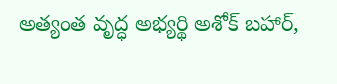అత్యంత వృద్ధ అభ్యర్థి అశోక్ బహార్,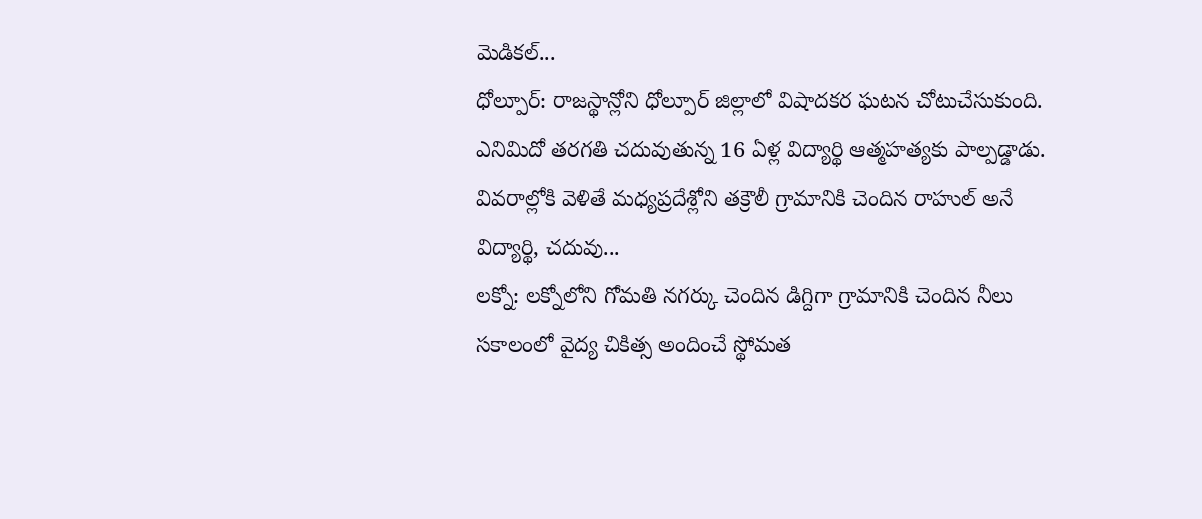మెడికల్...
ధోల్పూర్: రాజస్థాన్లోని ధోల్పూర్ జిల్లాలో విషాదకర ఘటన చోటుచేసుకుంది. ఎనిమిదో తరగతి చదువుతున్న 16 ఏళ్ల విద్యార్థి ఆత్మహత్యకు పాల్పడ్డాడు. వివరాల్లోకి వెళితే మధ్యప్రదేశ్లోని తక్రౌలీ గ్రామానికి చెందిన రాహుల్ అనే విద్యార్థి, చదువు...
లక్నో: లక్నోలోని గోమతి నగర్కు చెందిన డిగ్దిగా గ్రామానికి చెందిన నీలు సకాలంలో వైద్య చికిత్స అందించే స్థోమత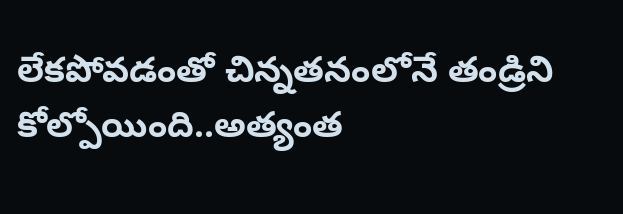లేకపోవడంతో చిన్నతనంలోనే తండ్రిని కోల్పోయింది..అత్యంత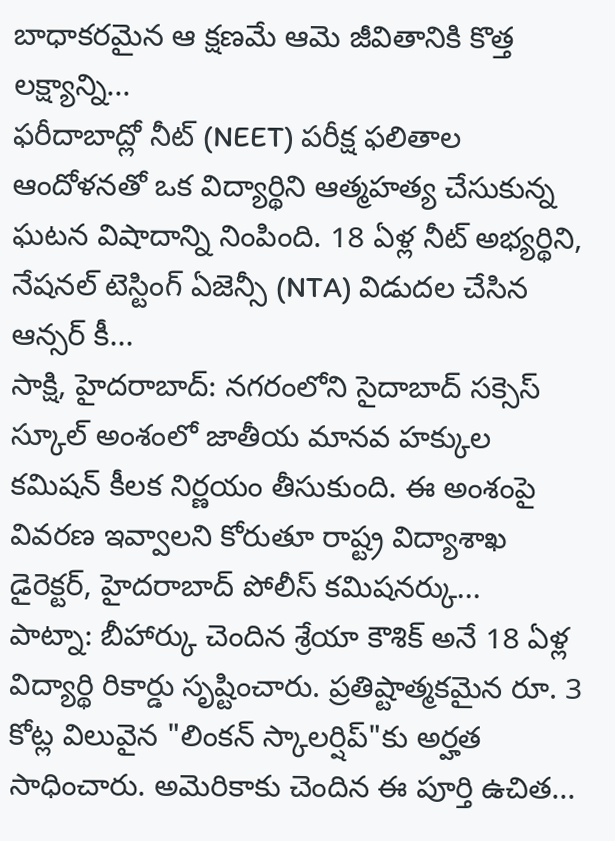బాధాకరమైన ఆ క్షణమే ఆమె జీవితానికి కొత్త లక్ష్యాన్ని...
ఫరీదాబాద్లో నీట్ (NEET) పరీక్ష ఫలితాల ఆందోళనతో ఒక విద్యార్థిని ఆత్మహత్య చేసుకున్న ఘటన విషాదాన్ని నింపింది. 18 ఏళ్ల నీట్ అభ్యర్థిని, నేషనల్ టెస్టింగ్ ఏజెన్సీ (NTA) విడుదల చేసిన ఆన్సర్ కీ...
సాక్షి, హైదరాబాద్: నగరంలోని సైదాబాద్ సక్సెస్ స్కూల్ అంశంలో జాతీయ మానవ హక్కుల కమిషన్ కీలక నిర్ణయం తీసుకుంది. ఈ అంశంపై వివరణ ఇవ్వాలని కోరుతూ రాష్ట్ర విద్యాశాఖ డైరెక్టర్, హైదరాబాద్ పోలీస్ కమిషనర్కు...
పాట్నా: బీహార్కు చెందిన శ్రేయా కౌశిక్ అనే 18 ఏళ్ల విద్యార్థి రికార్డు సృష్టించారు. ప్రతిష్టాత్మకమైన రూ. 3 కోట్ల విలువైన "లింకన్ స్కాలర్షిప్"కు అర్హత సాధించారు. అమెరికాకు చెందిన ఈ పూర్తి ఉచిత...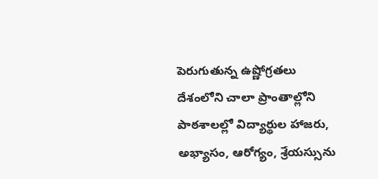పెరుగుతున్న ఉష్ణోగ్రతలు దేశంలోని చాలా ప్రాంతాల్లోని పాఠశాలల్లో విద్యార్థుల హాజరు, అభ్యాసం, ఆరోగ్యం, శ్రేయస్సును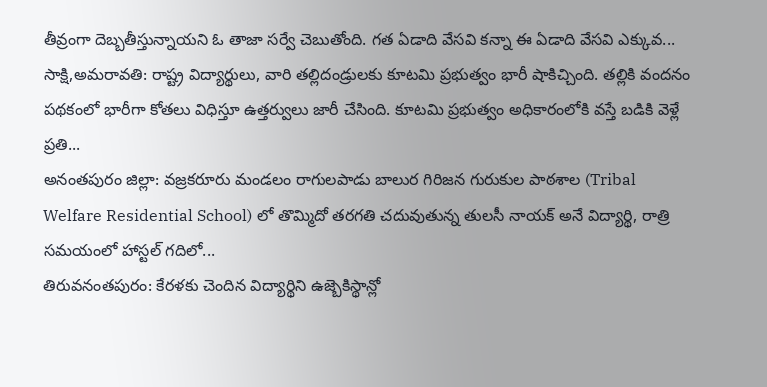తీవ్రంగా దెబ్బతీస్తున్నాయని ఓ తాజా సర్వే చెబుతోంది. గత ఏడాది వేసవి కన్నా ఈ ఏడాది వేసవి ఎక్కువ...
సాక్షి,అమరావతి: రాష్ట్ర విద్యార్థులు, వారి తల్లిదండ్రులకు కూటమి ప్రభుత్వం భారీ షాకిచ్చింది. తల్లికి వందనం పథకంలో భారీగా కోతలు విధిస్తూ ఉత్తర్వులు జారీ చేసింది. కూటమి ప్రభుత్వం అధికారంలోకి వస్తే బడికి వెళ్లే ప్రతి...
అనంతపురం జిల్లా: వజ్రకరూరు మండలం రాగులపాడు బాలుర గిరిజన గురుకుల పాఠశాల (Tribal Welfare Residential School) లో తొమ్మిదో తరగతి చదువుతున్న తులసీ నాయక్ అనే విద్యార్థి, రాత్రి సమయంలో హాస్టల్ గదిలో...
తిరువనంతపురం: కేరళకు చెందిన విద్యార్థిని ఉజ్బెకిస్థాన్లో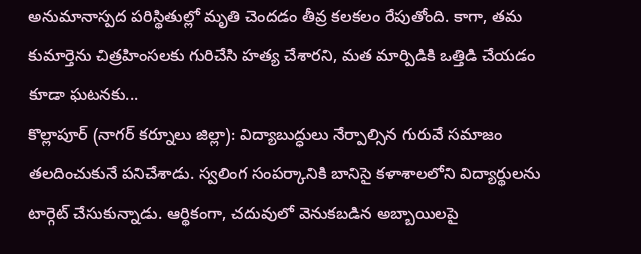అనుమానాస్పద పరిస్థితుల్లో మృతి చెందడం తీవ్ర కలకలం రేపుతోంది. కాగా, తమ కుమార్తెను చిత్రహింసలకు గురిచేసి హత్య చేశారని, మత మార్పిడికి ఒత్తిడి చేయడం కూడా ఘటనకు...
కొల్లాపూర్ (నాగర్ కర్నూలు జిల్లా): విద్యాబుద్ధులు నేర్పాల్సిన గురువే సమాజం తలదించుకునే పనిచేశాడు. స్వలింగ సంపర్కానికి బానిసై కళాశాలలోని విద్యార్థులను టార్గెట్ చేసుకున్నాడు. ఆర్థికంగా, చదువులో వెనుకబడిన అబ్బాయిలపై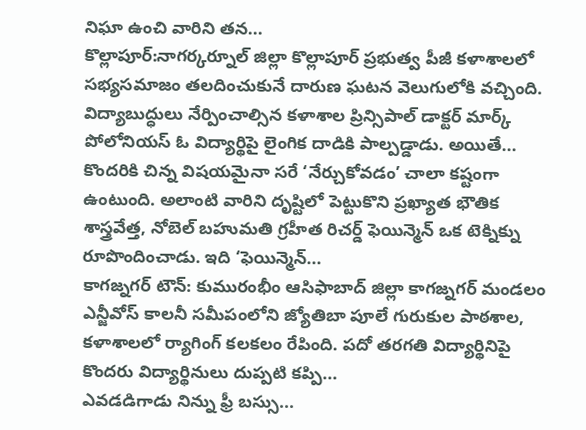నిఘా ఉంచి వారిని తన...
కొల్లాపూర్:నాగర్కర్నూల్ జిల్లా కొల్లాపూర్ ప్రభుత్వ పీజీ కళాశాలలో సభ్యసమాజం తలదించుకునే దారుణ ఘటన వెలుగులోకి వచ్చింది. విద్యాబుద్ధులు నేర్పించాల్సిన కళాశాల ప్రిన్సిపాల్ డాక్టర్ మార్క్ పోలోనియస్ ఓ విద్యార్థిపై లైంగిక దాడికి పాల్పడ్డాడు. అయితే...
కొందరికి చిన్న విషయమైనా సరే ‘నేర్చుకోవడం’ చాలా కష్టంగా ఉంటుంది. అలాంటి వారిని దృష్టిలో పెట్టుకొని ప్రఖ్యాత భౌతిక శాస్త్రవేత్త, నోబెల్ బహుమతి గ్రహీత రిచర్డ్ ఫెయిన్మెన్ ఒక టెక్నిక్ను రూపొందించాడు. ఇది ‘ఫెయిన్మెన్...
కాగజ్నగర్ టౌన్: కుమురంభీం ఆసిఫాబాద్ జిల్లా కాగజ్నగర్ మండలం ఎన్జీవోస్ కాలనీ సమీపంలోని జ్యోతిబా పూలే గురుకుల పాఠశాల, కళాశాలలో ర్యాగింగ్ కలకలం రేపింది. పదో తరగతి విద్యార్థినిపై కొందరు విద్యార్థినులు దుప్పటి కప్పి...
ఎవడడిగాడు నిన్ను ఫ్రీ బస్సు...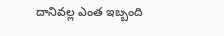దానివల్ల ఎంత ఇబ్బంది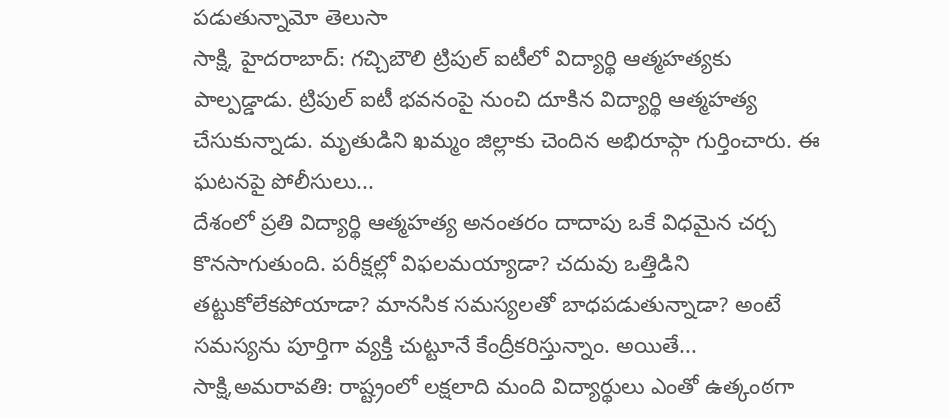పడుతున్నామో తెలుసా
సాక్షి, హైదరాబాద్: గచ్చిబౌలి ట్రిపుల్ ఐటీలో విద్యార్థి ఆత్మహత్యకు పాల్పడ్డాడు. ట్రిపుల్ ఐటీ భవనంపై నుంచి దూకిన విద్యార్థి ఆత్మహత్య చేసుకున్నాడు. మృతుడిని ఖమ్మం జిల్లాకు చెందిన అభిరూప్గా గుర్తించారు. ఈ ఘటనపై పోలీసులు...
దేశంలో ప్రతి విద్యార్థి ఆత్మహత్య అనంతరం దాదాపు ఒకే విధమైన చర్చ కొనసాగుతుంది. పరీక్షల్లో విఫలమయ్యాడా? చదువు ఒత్తిడిని తట్టుకోలేకపోయాడా? మానసిక సమస్యలతో బాధపడుతున్నాడా? అంటే సమస్యను పూర్తిగా వ్యక్తి చుట్టూనే కేంద్రీకరిస్తున్నాం. అయితే...
సాక్షి,అమరావతి: రాష్ట్రంలో లక్షలాది మంది విద్యార్థులు ఎంతో ఉత్కంఠగా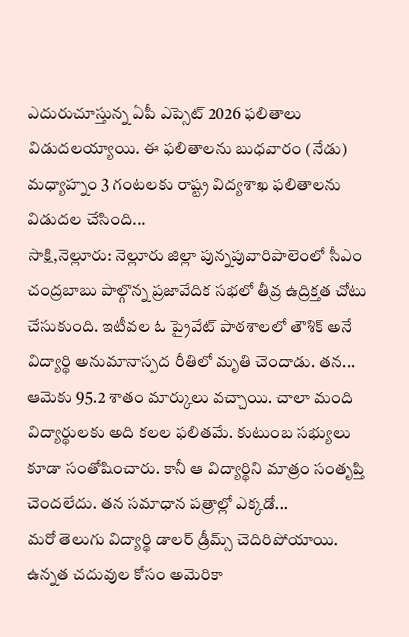ఎదురుచూస్తున్న ఏపీ ఎప్సెట్ 2026 ఫలితాలు విడుదలయ్యాయి. ఈ ఫలితాలను బుధవారం (నేడు) మధ్యాహ్నం 3 గంటలకు రాష్ట్ర విద్యశాఖ ఫలితాలను విడుదల చేసింది...
సాక్షి,నెల్లూరు: నెల్లూరు జిల్లా పున్నపువారిపాలెంలో సీఎం చంద్రబాబు పాల్గొన్న ప్రజావేదిక సభలో తీవ్ర ఉద్రిక్తత చోటు చేసుకుంది. ఇటీవల ఓ ప్రైవేట్ పాఠశాలలో తౌశిక్ అనే విద్యార్థి అనుమానాస్పద రీతిలో మృతి చెందాడు. తన...
ఆమెకు 95.2 శాతం మార్కులు వచ్చాయి. చాలా మంది విద్యార్థులకు అది కలల ఫలితమే. కుటుంబ సభ్యులు కూడా సంతోషించారు. కానీ ఆ విద్యార్థిని మాత్రం సంతృప్తి చెందలేదు. తన సమాధాన పత్రాల్లో ఎక్కడో...
మరో తెలుగు విద్యార్థి డాలర్ డ్రీమ్స్ చెదిరిపోయాయి. ఉన్నత చదువుల కోసం అమెరికా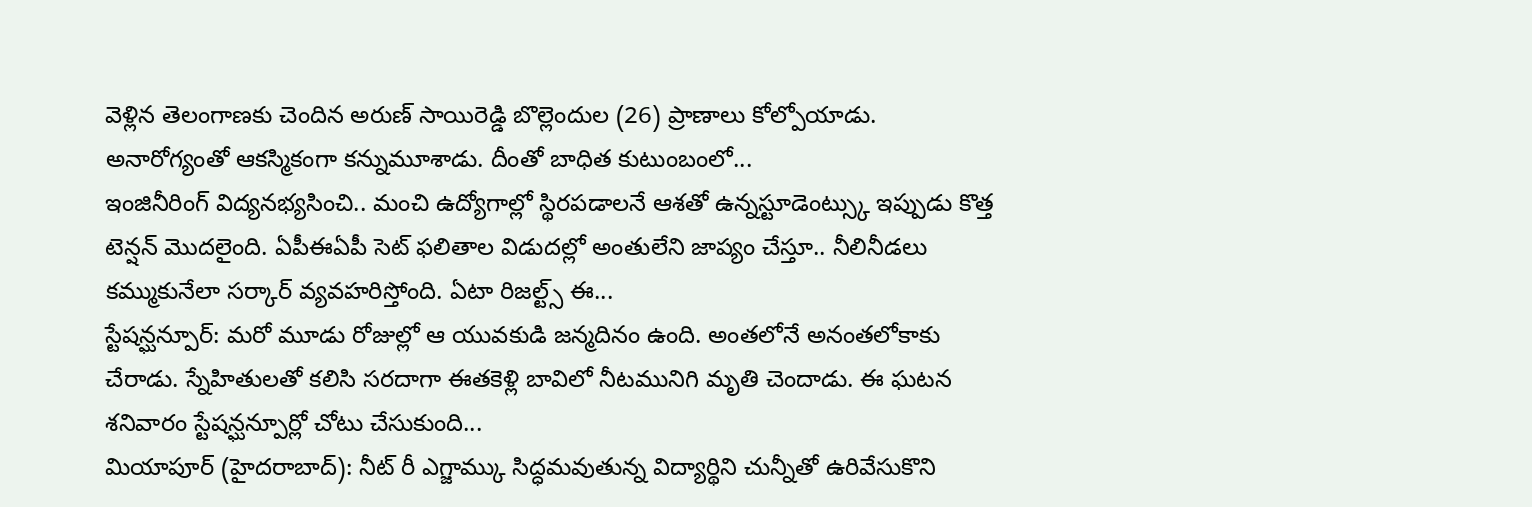వెళ్లిన తెలంగాణకు చెందిన అరుణ్ సాయిరెడ్డి బొల్లెందుల (26) ప్రాణాలు కోల్పోయాడు. అనారోగ్యంతో ఆకస్మికంగా కన్నుమూశాడు. దీంతో బాధిత కుటుంబంలో...
ఇంజినీరింగ్ విద్యనభ్యసించి.. మంచి ఉద్యోగాల్లో స్థిరపడాలనే ఆశతో ఉన్నస్టూడెంట్స్కు ఇప్పుడు కొత్త టెన్షన్ మొదలైంది. ఏపీఈఏపీ సెట్ ఫలితాల విడుదల్లో అంతులేని జాప్యం చేస్తూ.. నీలినీడలు కమ్ముకునేలా సర్కార్ వ్యవహరిస్తోంది. ఏటా రిజల్ట్స్ ఈ...
స్టేషన్ఘన్పూర్: మరో మూడు రోజుల్లో ఆ యువకుడి జన్మదినం ఉంది. అంతలోనే అనంతలోకాకు చేరాడు. స్నేహితులతో కలిసి సరదాగా ఈతకెళ్లి బావిలో నీటమునిగి మృతి చెందాడు. ఈ ఘటన శనివారం స్టేషన్ఘన్పూర్లో చోటు చేసుకుంది...
మియాపూర్ (హైదరాబాద్): నీట్ రీ ఎగ్జామ్కు సిద్ధమవుతున్న విద్యార్థిని చున్నీతో ఉరివేసుకొని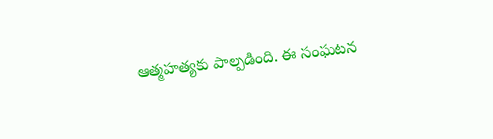ఆత్మహత్యకు పాల్పడింది. ఈ సంఘటన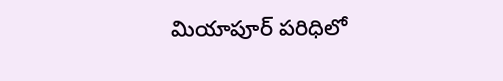మియాపూర్ పరిధిలో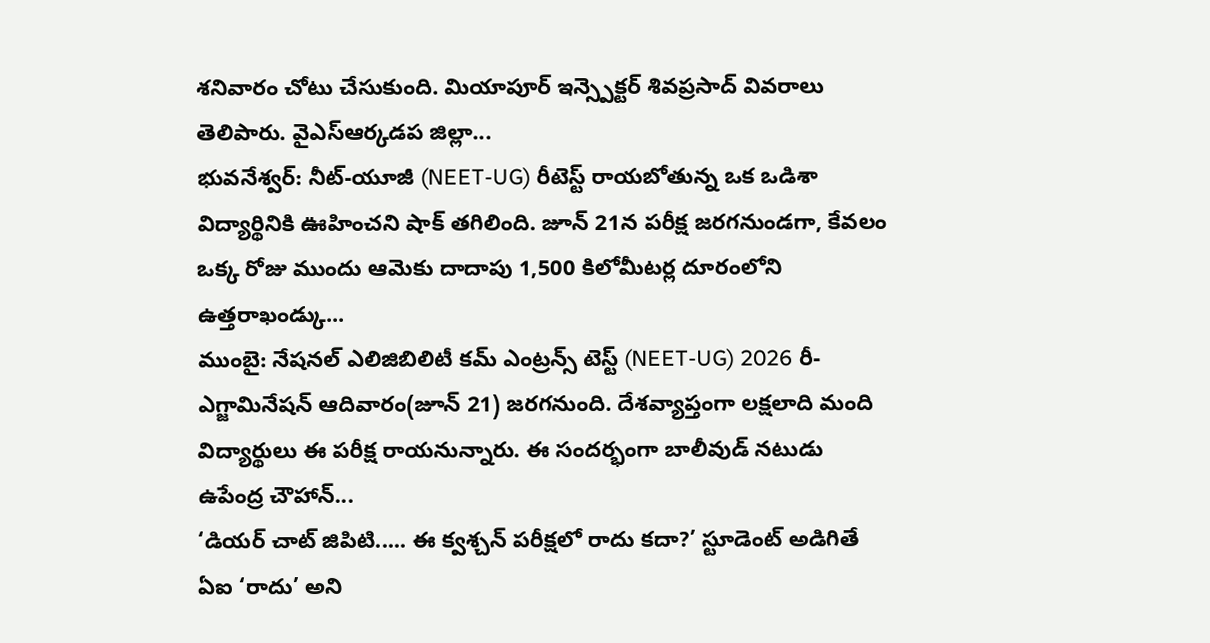శనివారం చోటు చేసుకుంది. మియాపూర్ ఇన్స్పెక్టర్ శివప్రసాద్ వివరాలు తెలిపారు. వైఎస్ఆర్కడప జిల్లా...
భువనేశ్వర్: నీట్-యూజీ (NEET-UG) రీటెస్ట్ రాయబోతున్న ఒక ఒడిశా విద్యార్థినికి ఊహించని షాక్ తగిలింది. జూన్ 21న పరీక్ష జరగనుండగా, కేవలం ఒక్క రోజు ముందు ఆమెకు దాదాపు 1,500 కిలోమీటర్ల దూరంలోని ఉత్తరాఖండ్కు...
ముంబై: నేషనల్ ఎలిజిబిలిటీ కమ్ ఎంట్రన్స్ టెస్ట్ (NEET-UG) 2026 రీ-ఎగ్జామినేషన్ ఆదివారం(జూన్ 21) జరగనుంది. దేశవ్యాప్తంగా లక్షలాది మంది విద్యార్థులు ఈ పరీక్ష రాయనున్నారు. ఈ సందర్భంగా బాలీవుడ్ నటుడు ఉపేంద్ర చౌహాన్...
‘డియర్ చాట్ జిపిటి..... ఈ క్వశ్చన్ పరీక్షలో రాదు కదా?’ స్టూడెంట్ అడిగితే ఏఐ ‘రాదు’ అని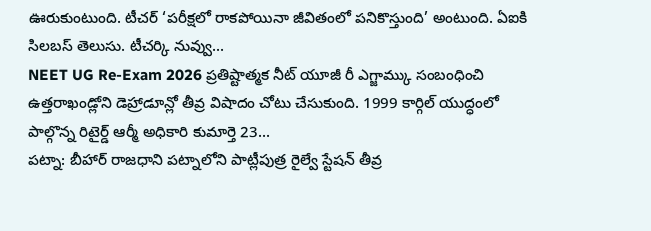ఊరుకుంటుంది. టీచర్ ‘పరీక్షలో రాకపోయినా జీవితంలో పనికొస్తుంది’ అంటుంది. ఏఐకి సిలబస్ తెలుసు. టీచర్కి నువ్వు...
NEET UG Re-Exam 2026 ప్రతిష్టాత్మక నీట్ యూజీ రీ ఎగ్జామ్కు సంబంధించి ఉత్తరాఖండ్లోని డెహ్రాడూన్లో తీవ్ర విషాదం చోటు చేసుకుంది. 1999 కార్గిల్ యుద్ధంలో పాల్గొన్న రిటైర్డ్ ఆర్మీ అధికారి కుమార్తె 23...
పట్నా: బీహార్ రాజధాని పట్నాలోని పాట్లీపుత్ర రైల్వే స్టేషన్ తీవ్ర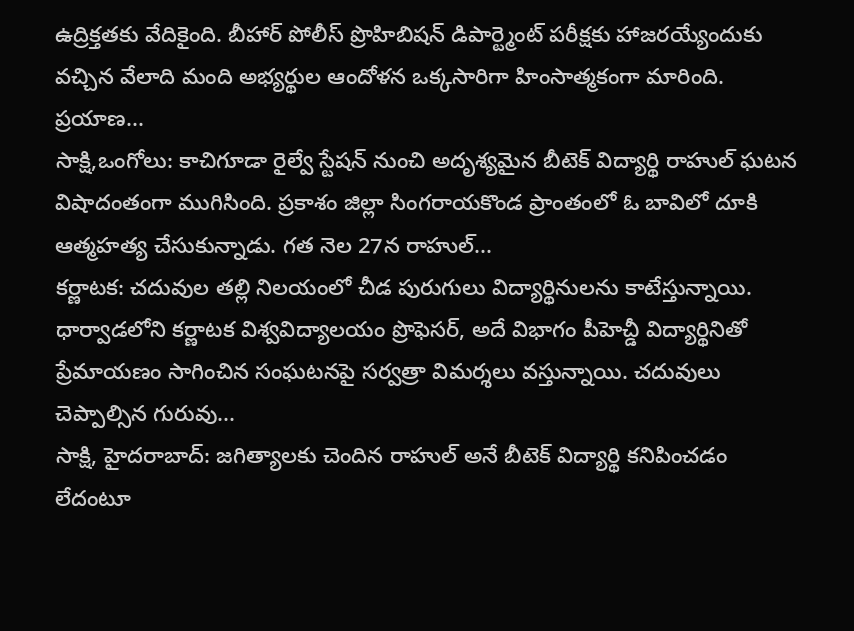ఉద్రిక్తతకు వేదికైంది. బీహార్ పోలీస్ ప్రొహిబిషన్ డిపార్ట్మెంట్ పరీక్షకు హాజరయ్యేందుకు వచ్చిన వేలాది మంది అభ్యర్థుల ఆందోళన ఒక్కసారిగా హింసాత్మకంగా మారింది. ప్రయాణ...
సాక్షి,ఒంగోలు: కాచిగూడా రైల్వే స్టేషన్ నుంచి అదృశ్యమైన బీటెక్ విద్యార్థి రాహుల్ ఘటన విషాదంతంగా ముగిసింది. ప్రకాశం జిల్లా సింగరాయకొండ ప్రాంతంలో ఓ బావిలో దూకి ఆత్మహత్య చేసుకున్నాడు. గత నెల 27న రాహుల్...
కర్ణాటక: చదువుల తల్లి నిలయంలో చీడ పురుగులు విద్యార్థినులను కాటేస్తున్నాయి. ధార్వాడలోని కర్ణాటక విశ్వవిద్యాలయం ప్రొఫెసర్, అదే విభాగం పీహెచ్డీ విద్యార్థినితో ప్రేమాయణం సాగించిన సంఘటనపై సర్వత్రా విమర్శలు వస్తున్నాయి. చదువులు చెప్పాల్సిన గురువు...
సాక్షి, హైదరాబాద్: జగిత్యాలకు చెందిన రాహుల్ అనే బీటెక్ విద్యార్థి కనిపించడం లేదంటూ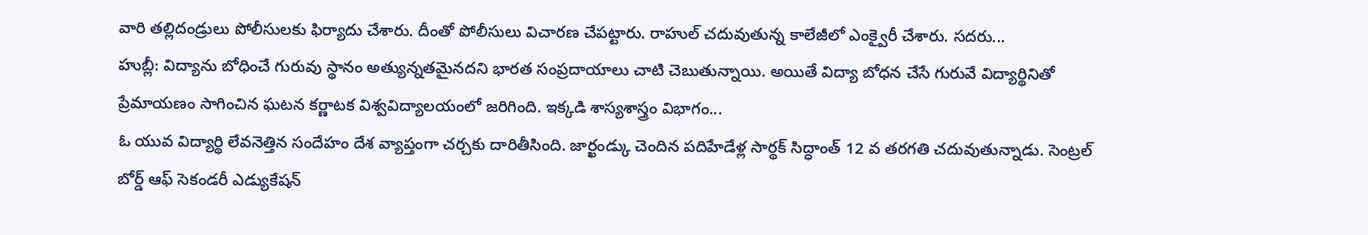వారి తల్లిదండ్రులు పోలీసులకు ఫిర్యాదు చేశారు. దీంతో పోలీసులు విచారణ చేపట్టారు. రాహుల్ చదువుతున్న కాలేజీలో ఎంక్వైరీ చేశారు. సదరు...
హుబ్లీ: విద్యాను బోధించే గురువు స్థానం అత్యున్నతమైనదని భారత సంప్రదాయాలు చాటి చెబుతున్నాయి. అయితే విద్యా బోధన చేసే గురువే విద్యార్థినితో ప్రేమాయణం సాగించిన ఘటన కర్ణాటక విశ్వవిద్యాలయంలో జరిగింది. ఇక్కడి శాస్యశాస్త్రం విభాగం...
ఓ యువ విద్యార్థి లేవనెత్తిన సందేహం దేశ వ్యాప్తంగా చర్చకు దారితీసింది. జార్ఖండ్కు చెందిన పదిహేడేళ్ల సార్థక్ సిద్ధాంత్ 12 వ తరగతి చదువుతున్నాడు. సెంట్రల్ బోర్డ్ ఆఫ్ సెకండరీ ఎడ్యుకేషన్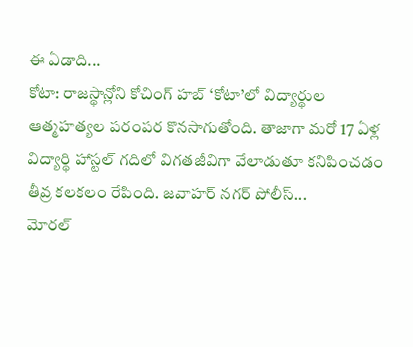ఈ ఏడాది...
కోటా: రాజస్థాన్లోని కోచింగ్ హబ్ ‘కోటా’లో విద్యార్థుల ఆత్మహత్యల పరంపర కొనసాగుతోంది. తాజాగా మరో 17 ఏళ్ల విద్యార్థి హాస్టల్ గదిలో విగతజీవిగా వేలాడుతూ కనిపించడం తీవ్ర కలకలం రేపింది. జవాహర్ నగర్ పోలీస్...
మోరల్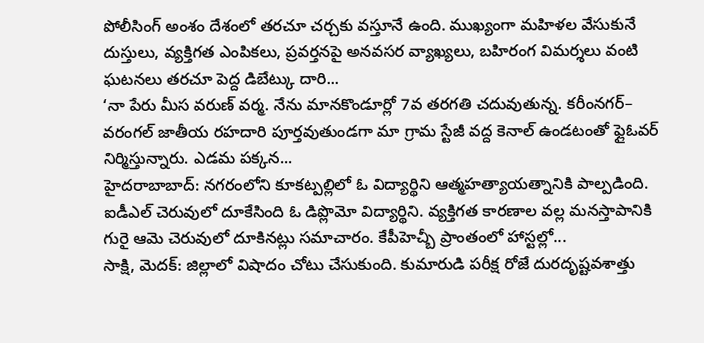పోలీసింగ్ అంశం దేశంలో తరచూ చర్చకు వస్తూనే ఉంది. ముఖ్యంగా మహిళల వేసుకునే దుస్తులు, వ్యక్తిగత ఎంపికలు, ప్రవర్తనపై అనవసర వ్యాఖ్యలు, బహిరంగ విమర్శలు వంటి ఘటనలు తరచూ పెద్ద డిబేట్కు దారి...
‘నా పేరు మీస వరుణ్ వర్మ. నేను మానకొండూర్లో 7వ తరగతి చదువుతున్న. కరీంనగర్– వరంగల్ జాతీయ రహదారి పూర్తవుతుండగా మా గ్రామ స్టేజీ వద్ద కెనాల్ ఉండటంతో ఫ్లైఓవర్ నిర్మిస్తున్నారు. ఎడమ పక్కన...
హైదరాబాబాద్: నగరంలోని కూకట్పల్లిలో ఓ విద్యార్థిని ఆత్మహత్యాయత్నానికి పాల్పడింది. ఐడీఎల్ చెరువులో దూకేసింది ఓ డిప్లొమో విద్యార్థిని. వ్యక్తిగత కారణాల వల్ల మనస్తాపానికి గురై ఆమె చెరువులో దూకినట్లు సమాచారం. కేపీహెచ్బీ ప్రాంతంలో హాస్టల్లో...
సాక్షి, మెదక్: జిల్లాలో విషాదం చోటు చేసుకుంది. కుమారుడి పరీక్ష రోజే దురదృష్టవశాత్తు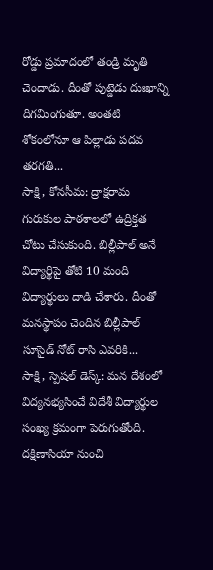రోడ్డు ప్రమాదంలో తండ్రి మృతి చెందాడు. దీంతో పుట్డెడు దుఃఖాన్ని దిగమింగుతూ. అంతటి శోకంలోనూ ఆ పిల్లాడు పదవ తరగతి...
సాక్షి, కోనసీమ: ద్రాక్షరామ గురుకుల పాఠశాలలో ఉద్రిక్తత చోటు చేసుకుంది. బిల్లీపాల్ అనే విద్యార్థిపై తోటి 10 మంది విద్యార్థులు దాడి చేశారు. దీంతో మనస్థాపం చెందిన బిల్లీపాల్ సూసైడ్ నోట్ రాసి ఎవరికి...
సాక్షి, స్పెషల్ డెస్క్: మన దేశంలో విద్యనభ్యసించే విదేశీ విద్యార్థుల సంఖ్య క్రమంగా పెరుగుతోంది. దక్షిణాసియా నుంచి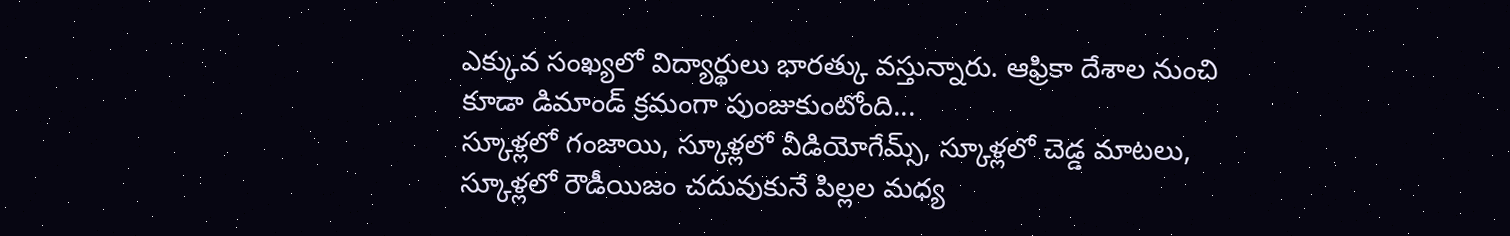ఎక్కువ సంఖ్యలో విద్యార్థులు భారత్కు వస్తున్నారు. ఆఫ్రికా దేశాల నుంచి కూడా డిమాండ్ క్రమంగా పుంజుకుంటోంది...
స్కూళ్లలో గంజాయి, స్కూళ్లలో వీడియోగేమ్స్, స్కూళ్లలో చెడ్డ మాటలు, స్కూళ్లలో రౌడీయిజం చదువుకునే పిల్లల మధ్య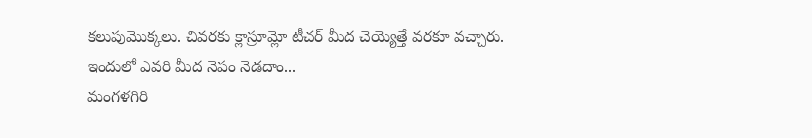కలుపుమొక్కలు. చివరకు క్లాస్రూమ్లో టీచర్ మీద చెయ్యెత్తే వరకూ వచ్చారు. ఇందులో ఎవరి మీద నెపం నెడదాం...
మంగళగిరి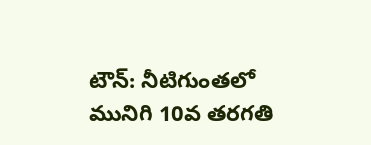టౌన్: నీటిగుంతలో మునిగి 10వ తరగతి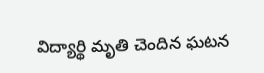విద్యార్థి మృతి చెందిన ఘటన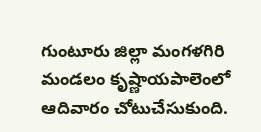గుంటూరు జిల్లా మంగళగిరి మండలం కృష్ణాయపాలెంలో ఆదివారం చోటుచేసుకుంది.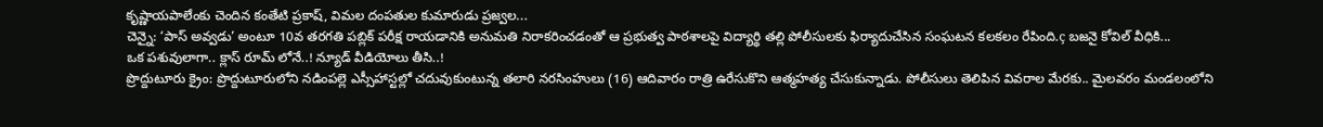కృష్ణాయపాలేంకు చెందిన కంతేటి ప్రకాష్, విమల దంపతుల కుమారుడు ప్రజ్వల...
చెన్నై: ‘పాస్ అవ్వడు’ అంటూ 10వ తరగతి పబ్లిక్ పరీక్ష రాయడానికి అనుమతి నిరాకరించడంతో ఆ ప్రభుత్వ పాఠశాలపై విద్యార్థి తల్లి పోలీసులకు ఫిర్యాదుచేసిన సంఘటన కలకలం రేపింది.ç బజనై కోవిల్ వీధికి...
ఒక పశువులాగా.. క్లాస్ రూమ్ లోనే..! న్యూడ్ వీడియోలు తీసి..!
ప్రొద్దుటూరు క్రైం: ప్రొద్దుటూరులోని నడింపల్లె ఎస్సీహాస్టల్లో చదువుకుంటున్న తలారి నరసింహులు (16) ఆదివారం రాత్రి ఉరేసుకొని ఆత్మహత్య చేసుకున్నాడు. పోలీసులు తెలిపిన వివరాల మేరకు.. మైలవరం మండలంలోని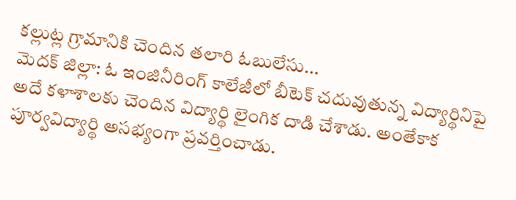కల్లుట్ల గ్రామానికి చెందిన తలారి ఓబులేసు...
మెదక్ జిల్లా: ఓ ఇంజినీరింగ్ కాలేజీలో బీటెక్ చదువుతున్న విద్యార్థినిపై అదే కళాశాలకు చెందిన విద్యార్థి లైంగిక దాడి చేశాడు. అంతేకాక పూర్వవిద్యార్థి అసభ్యంగా ప్రవర్తించాడు.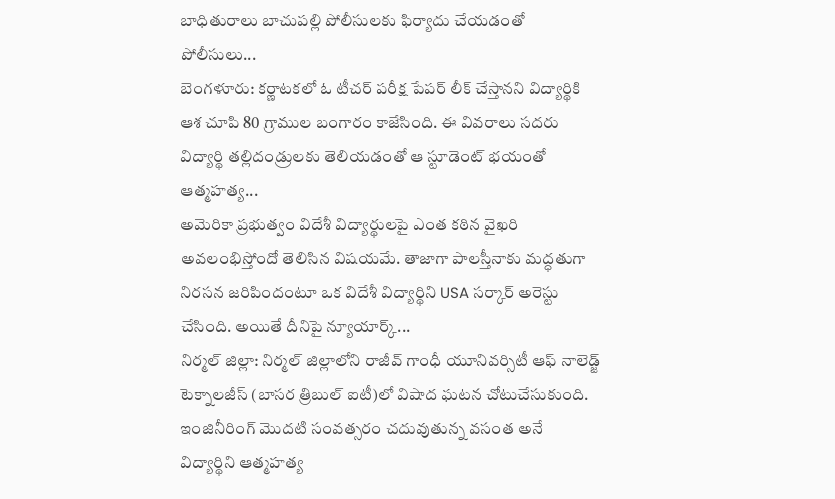బాధితురాలు బాచుపల్లి పోలీసులకు ఫిర్యాదు చేయడంతో పోలీసులు...
బెంగళూరు: కర్ణాటకలో ఓ టీచర్ పరీక్ష పేపర్ లీక్ చేస్తానని విద్యార్థికి ఆశ చూపి 80 గ్రాముల బంగారం కాజేసింది. ఈ వివరాలు సదరు విద్యార్థి తల్లిదండ్రులకు తెలియడంతో ఆ స్టూడెంట్ భయంతో ఆత్మహత్య...
అమెరికా ప్రభుత్వం విదేశీ విద్యార్థులపై ఎంత కఠిన వైఖరి అవలంభిస్తోందో తెలిసిన విషయమే. తాజాగా పాలస్తీనాకు మద్ధతుగా నిరసన జరిపిందంటూ ఒక విదేశీ విద్యార్థిని USA సర్కార్ అరెస్టు చేసింది. అయితే దీనిపై న్యూయార్క్...
నిర్మల్ జిల్లా: నిర్మల్ జిల్లాలోని రాజీవ్ గాంధీ యూనివర్సిటీ ఆఫ్ నాలెడ్జ్ టెక్నాలజీస్ (బాసర త్రిబుల్ ఐటీ)లో విషాద ఘటన చోటుచేసుకుంది. ఇంజినీరింగ్ మొదటి సంవత్సరం చదువుతున్న వసంత అనే విద్యార్థిని ఆత్మహత్య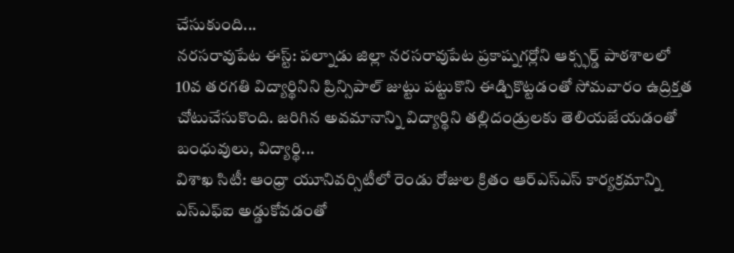చేసుకుంది...
నరసరావుపేట ఈస్ట్: పల్నాడు జిల్లా నరసరావుపేట ప్రకాష్నగర్లోని ఆక్స్ఫర్డ్ పాఠశాలలో 10వ తరగతి విద్యార్థినిని ప్రిన్సిపాల్ జుట్టు పట్టుకొని ఈడ్చికొట్టడంతో సోమవారం ఉద్రిక్తత చోటుచేసుకొంది. జరిగిన అవమానాన్ని విద్యార్థిని తల్లిదండ్రులకు తెలియజేయడంతో బంధువులు, విద్యార్థి...
విశాఖ సిటీ: ఆంధ్రా యూనివర్సిటీలో రెండు రోజుల క్రితం ఆర్ఎస్ఎస్ కార్యక్రమాన్ని ఎస్ఎఫ్ఐ అడ్డుకోవడంతో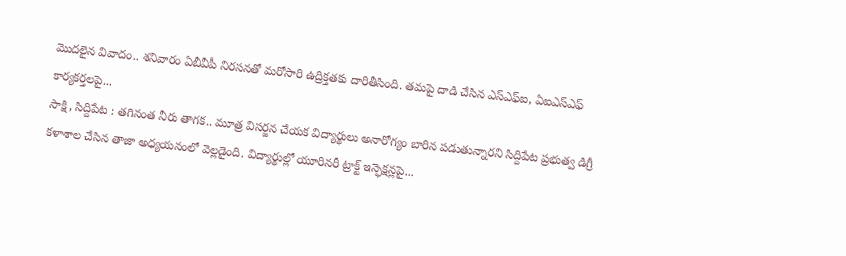మొదలైన వివాదం.. శనివారం ఏబీవీపీ నిరసనతో మరోసారి ఉద్రిక్తతకు దారితీసింది. తమపై దాడి చేసిన ఎస్ఎఫ్ఐ, ఏఐఎస్ఎఫ్ కార్యకర్తలపై...
సాక్షి, సిద్దిపేట : తగినంత నీరు తాగక.. మూత్ర విసర్జన చేయక విద్యార్థులు అనారోగ్యం బారిన పడుతున్నారని సిద్దిపేట ప్రభుత్వ డిగ్రీ కళాశాల చేసిన తాజా అధ్యయనంలో వెల్లడైంది. విద్యార్థుల్లో యూరినరీ ట్రాక్ట్ ఇన్ఫెక్షన్లపై...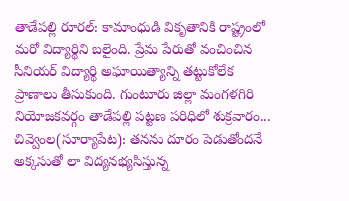తాడేపల్లి రూరల్: కామాంధుడి వికృతానికి రాష్ట్రంలో మరో విద్యార్థిని బలైంది. ప్రేమ పేరుతో వంచించిన సీనియర్ విద్యార్థి అఘాయిత్యాన్ని తట్టుకోలేక ప్రాణాలు తీసుకుంది. గుంటూరు జిల్లా మంగళగిరి నియోజకవర్గం తాడేపల్లి పట్టణ పరిధిలో శుక్రవారం...
చివ్వెంల(సూర్యాపేట): తనను దూరం పెడుతోందనే అక్కసుతో లా విద్యనభ్యసిస్తున్న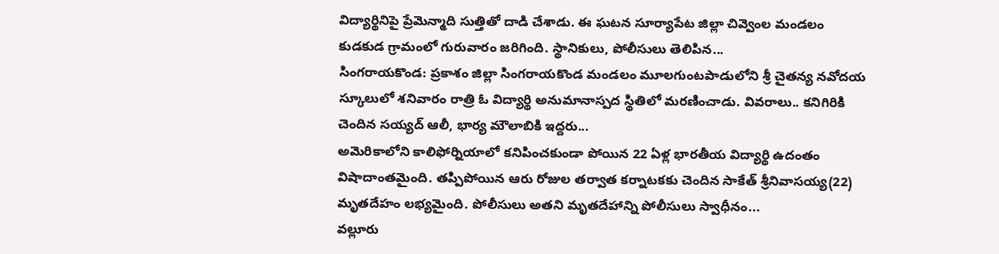విద్యార్థినిపై ప్రేమెన్మాది సుత్తితో దాడి చేశాడు. ఈ ఘటన సూర్యాపేట జిల్లా చివ్వెంల మండలం కుడకుడ గ్రామంలో గురువారం జరిగింది. స్థానికులు, పోలీసులు తెలిపిన...
సింగరాయకొండ: ప్రకాశం జిల్లా సింగరాయకొండ మండలం మూలగుంటపాడులోని శ్రీ చైతన్య నవోదయ స్కూలులో శనివారం రాత్రి ఓ విద్యార్థి అనుమానాస్పద స్థితిలో మరణించాడు. వివరాలు.. కనిగిరికి చెందిన సయ్యద్ ఆలీ, భార్య మౌలాబికి ఇద్దరు...
అమెరికాలోని కాలిఫోర్నియాలో కనిపించకుండా పోయిన 22 ఏళ్ల భారతీయ విద్యార్థి ఉదంతం విషాదాంతమైంది. తప్పిపోయిన ఆరు రోజుల తర్వాత కర్నాటకకు చెందిన సాకేత్ శ్రీనివాసయ్య(22) మృతదేహం లభ్యమైంది. పోలీసులు అతని మృతదేహాన్ని పోలీసులు స్వాధీనం...
వల్లూరు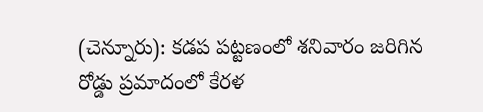(చెన్నూరు): కడప పట్టణంలో శనివారం జరిగిన రోడ్డు ప్రమాదంలో కేరళ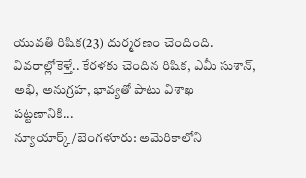యువతి రిషిక(23) దుర్మరణం చెందింది. వివరాల్లోకెళ్తే.. కేరళకు చెందిన రిషిక, ఎమీ సుశాన్, అభి, అనుగ్రహ, భావ్యతో పాటు విశాఖ పట్టణానికి...
న్యూయార్క్/బెంగళూరు: అమెరికాలోని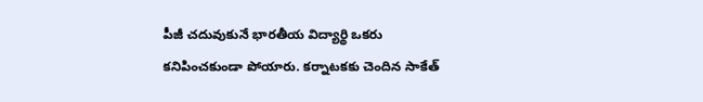పీజీ చదువుకునే భారతీయ విద్యార్థి ఒకరు కనిపించకుండా పోయారు. కర్నాటకకు చెందిన సాకేత్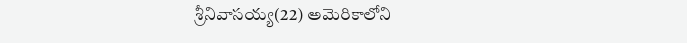శ్రీనివాసయ్య(22) అమెరికాలోని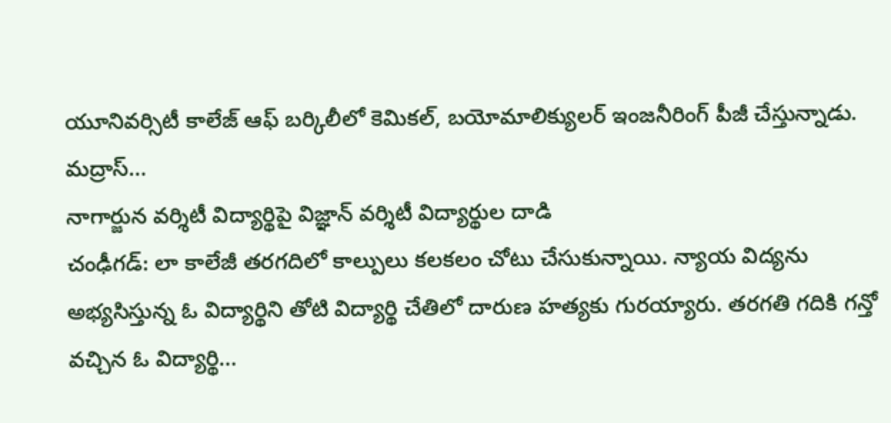యూనివర్సిటీ కాలేజ్ ఆఫ్ బర్కిలీలో కెమికల్, బయోమాలిక్యులర్ ఇంజనీరింగ్ పీజీ చేస్తున్నాడు. మద్రాస్...
నాగార్జున వర్శిటీ విద్యార్థిపై విజ్ఞాన్ వర్శిటీ విద్యార్థుల దాడి
చంఢీగడ్: లా కాలేజీ తరగదిలో కాల్పులు కలకలం చోటు చేసుకున్నాయి. న్యాయ విద్యను అభ్యసిస్తున్న ఓ విద్యార్థిని తోటి విద్యార్థి చేతిలో దారుణ హత్యకు గురయ్యారు. తరగతి గదికి గన్తో వచ్చిన ఓ విద్యార్థి...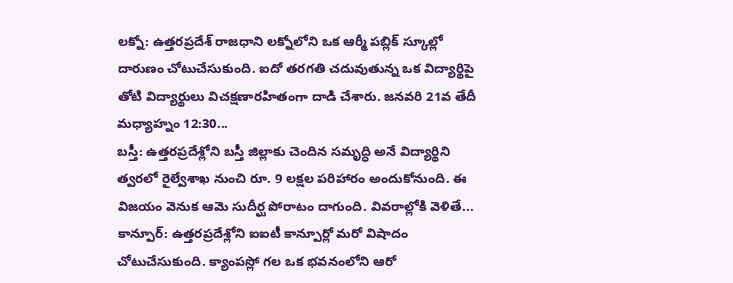లక్నో: ఉత్తరప్రదేశ్ రాజధాని లక్నోలోని ఒక ఆర్మీ పబ్లిక్ స్కూల్లో దారుణం చోటుచేసుకుంది. ఐదో తరగతి చదువుతున్న ఒక విద్యార్థిపై తోటి విద్యార్థులు విచక్షణారహితంగా దాడి చేశారు. జనవరి 21వ తేదీ మధ్యాహ్నం 12:30...
బస్తీ: ఉత్తరప్రదేశ్లోని బస్తీ జిల్లాకు చెందిన సమృద్ధి అనే విద్యార్థిని త్వరలో రైల్వేశాఖ నుంచి రూ. 9 లక్షల పరిహారం అందుకోనుంది. ఈ విజయం వెనుక ఆమె సుదీర్ఘ పోరాటం దాగుంది. వివరాల్లోకి వెళితే...
కాన్పూర్: ఉత్తరప్రదేశ్లోని ఐఐటీ కాన్పూర్లో మరో విషాదం చోటుచేసుకుంది. క్యాంపస్లో గల ఒక భవనంలోని ఆరో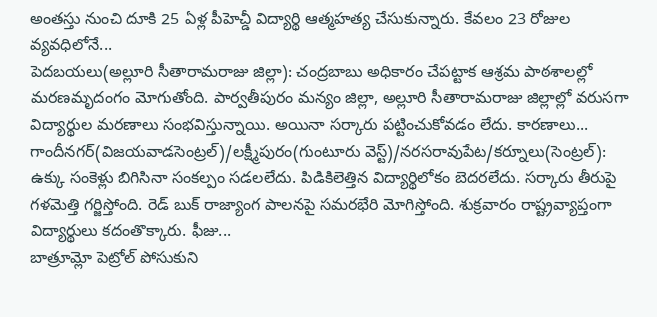అంతస్తు నుంచి దూకి 25 ఏళ్ల పీహెచ్డీ విద్యార్థి ఆత్మహత్య చేసుకున్నారు. కేవలం 23 రోజుల వ్యవధిలోనే...
పెదబయలు(అల్లూరి సీతారామరాజు జిల్లా): చంద్రబాబు అధికారం చేపట్టాక ఆశ్రమ పాఠశాలల్లో మరణమృదంగం మోగుతోంది. పార్వతీపురం మన్యం జిల్లా, అల్లూరి సీతారామరాజు జిల్లాల్లో వరుసగా విద్యార్థుల మరణాలు సంభవిస్తున్నాయి. అయినా సర్కారు పట్టించుకోవడం లేదు. కారణాలు...
గాందీనగర్(విజయవాడసెంట్రల్)/లక్ష్మీపురం(గుంటూరు వెస్ట్)/నరసరావుపేట/కర్నూలు(సెంట్రల్): ఉక్కు సంకెళ్లు బిగిసినా సంకల్పం సడలలేదు. పిడికిలెత్తిన విద్యార్థిలోకం బెదరలేదు. సర్కారు తీరుపై గళమెత్తి గర్జిస్తోంది. రెడ్ బుక్ రాజ్యాంగ పాలనపై సమరభేరి మోగిస్తోంది. శుక్రవారం రాష్ట్రవ్యాప్తంగా విద్యార్థులు కదంతొక్కారు. ఫీజు...
బాత్రూమ్లో పెట్రోల్ పోసుకుని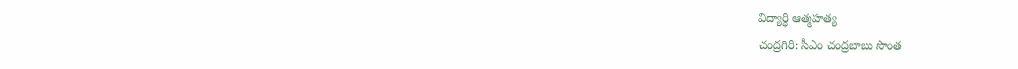విద్యార్ధి ఆత్మహత్య
చంద్రగిరి: సీఎం చంద్రబాబు సొంత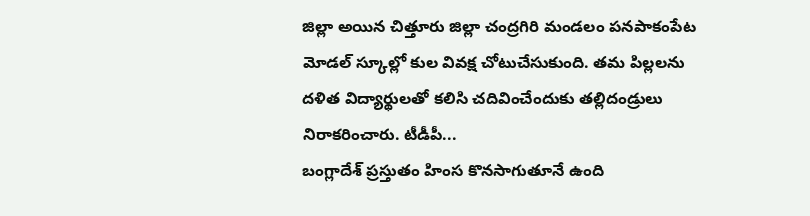జిల్లా అయిన చిత్తూరు జిల్లా చంద్రగిరి మండలం పనపాకంపేట మోడల్ స్కూల్లో కుల వివక్ష చోటుచేసుకుంది. తమ పిల్లలను దళిత విద్యార్థులతో కలిసి చదివించేందుకు తల్లిదండ్రులు నిరాకరించారు. టీడీపీ...
బంగ్లాదేశ్ ప్రస్తుతం హింస కొనసాగుతూనే ఉంది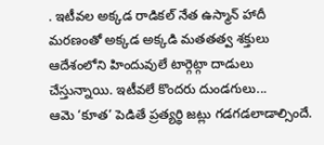. ఇటీవల అక్కడ రాడికల్ నేత ఉస్మాన్ హాదీ మరణంతో అక్కడ అక్కడి మతతత్వ శక్తులు ఆదేశంలోని హిందువులే టార్గెట్గా దాడులు చేస్తున్నాయి. ఇటీవలే కొందరు దుండగులు...
ఆమె ‘కూత’ పెడితే ప్రత్యర్థి జట్లు గడగడలాడాల్సిందే.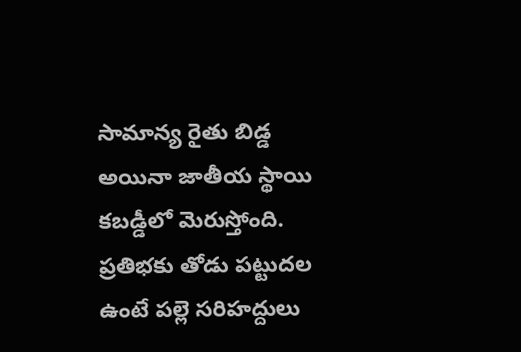సామాన్య రైతు బిడ్డ అయినా జాతీయ స్థాయి కబడ్డీలో మెరుస్తోంది. ప్రతిభకు తోడు పట్టుదల ఉంటే పల్లె సరిహద్దులు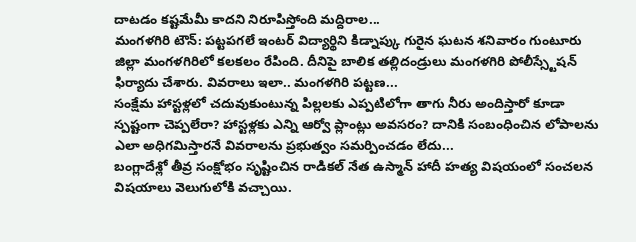దాటడం కష్టమేమీ కాదని నిరూపిస్తోంది మద్దిరాల...
మంగళగిరి టౌన్: పట్టపగలే ఇంటర్ విద్యార్థిని కిడ్నాప్కు గురైన ఘటన శనివారం గుంటూరు జిల్లా మంగళగిరిలో కలకలం రేపింది. దీనిపై బాలిక తల్లిదండ్రులు మంగళగిరి పోలీస్స్టేషన్ ఫిర్యాదు చేశారు. వివరాలు ఇలా.. మంగళగిరి పట్టణ...
సంక్షేమ హాస్టళ్లలో చదువుకుంటున్న పిల్లలకు ఎప్పటిలోగా తాగు నీరు అందిస్తారో కూడా స్పష్టంగా చెప్పలేరా? హాస్టళ్లకు ఎన్ని ఆర్వో ప్లాంట్లు అవసరం? దానికి సంబంధించిన లోపాలను ఎలా అధిగమిస్తారనే వివరాలను ప్రభుత్వం సమర్పించడం లేదు...
బంగ్లాదేశ్లో తీవ్ర సంక్షోభం సృష్టించిన రాడికల్ నేత ఉస్మాన్ హాదీ హత్య విషయంలో సంచలన విషయాలు వెలుగులోకి వచ్చాయి.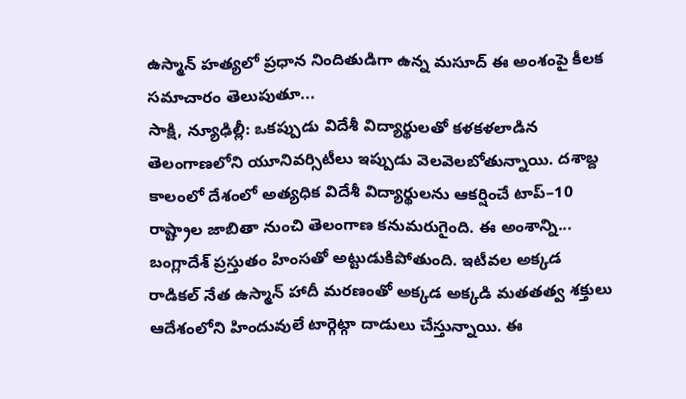ఉస్మాన్ హత్యలో ప్రధాన నిందితుడిగా ఉన్న మసూద్ ఈ అంశంపై కీలక సమాచారం తెలుపుతూ...
సాక్షి, న్యూఢిల్లీ: ఒకప్పుడు విదేశీ విద్యార్థులతో కళకళలాడిన తెలంగాణలోని యూనివర్సిటీలు ఇప్పుడు వెలవెలబోతున్నాయి. దశాబ్ద కాలంలో దేశంలో అత్యధిక విదేశీ విద్యార్థులను ఆకర్షించే టాప్–10 రాష్ట్రాల జాబితా నుంచి తెలంగాణ కనుమరుగైంది. ఈ అంశాన్ని...
బంగ్లాదేశ్ ప్రస్తుతం హింసతో అట్టుడుకిపోతుంది. ఇటీవల అక్కడ రాడికల్ నేత ఉస్మాన్ హాదీ మరణంతో అక్కడ అక్కడి మతతత్వ శక్తులు ఆదేశంలోని హిందువులే టార్గెట్గా దాడులు చేస్తున్నాయి. ఈ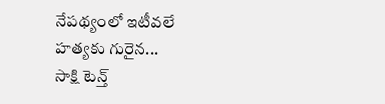నేపథ్యంలో ఇటీవలే హత్యకు గురైన...
సాక్షి టెన్త్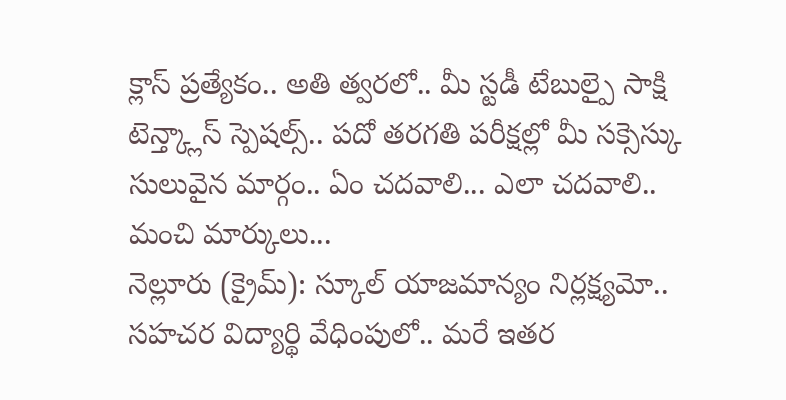క్లాస్ ప్రత్యేకం.. అతి త్వరలో.. మీ స్టడీ టేబుల్పై సాక్షి టెన్త్క్లాస్ స్పెషల్స్.. పదో తరగతి పరీక్షల్లో మీ సక్సెస్కు సులువైన మార్గం.. ఏం చదవాలి... ఎలా చదవాలి.. మంచి మార్కులు...
నెల్లూరు (క్రైమ్): స్కూల్ యాజమాన్యం నిర్లక్ష్యమో.. సహచర విద్యార్థి వేధింపులో.. మరే ఇతర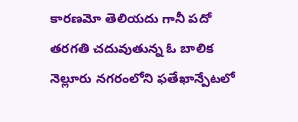కారణమో తెలియదు గానీ పదో తరగతి చదువుతున్న ఓ బాలిక నెల్లూరు నగరంలోని ఫతేఖాన్పేటలో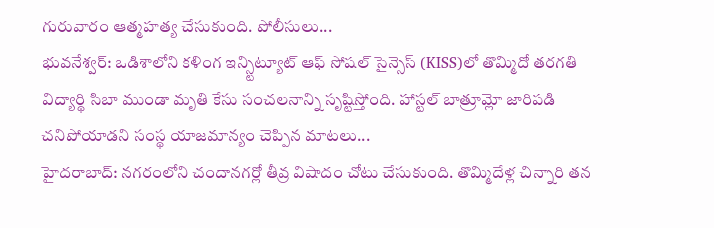గురువారం ఆత్మహత్య చేసుకుంది. పోలీసులు...
భువనేశ్వర్: ఒడిశాలోని కళింగ ఇన్స్టిట్యూట్ ఆఫ్ సోషల్ సైన్సెస్ (KISS)లో తొమ్మిదో తరగతి విద్యార్థి సిబా ముండా మృతి కేసు సంచలనాన్ని సృష్టిస్తోంది. హాస్టల్ బాత్రూమ్లో జారిపడి చనిపోయాడని సంస్థ యాజమాన్యం చెప్పిన మాటలు...
హైదరాబాద్: నగరంలోని చందానగర్లో తీవ్ర విషాదం చోటు చేసుకుంది. తొమ్మిదేళ్ల చిన్నారి తన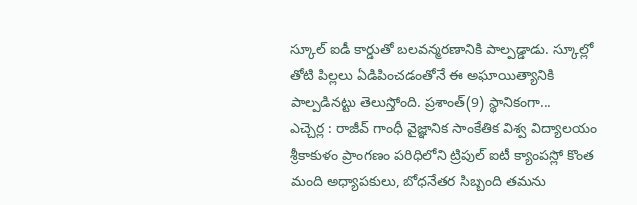స్కూల్ ఐడీ కార్డుతో బలవన్మరణానికి పాల్పడ్డాడు. స్కూల్లో తోటి పిల్లలు ఏడిపించడంతోనే ఈ అఘాయిత్యానికి పాల్పడినట్టు తెలుస్తోంది. ప్రశాంత్(9) స్థానికంగా...
ఎచ్చెర్ల : రాజీవ్ గాంధీ వైజ్ఞానిక సాంకేతిక విశ్వ విద్యాలయం శ్రీకాకుళం ప్రాంగణం పరిధిలోని ట్రిపుల్ ఐటీ క్యాంపస్లో కొంత మంది అధ్యాపకులు, బోధనేతర సిబ్బంది తమను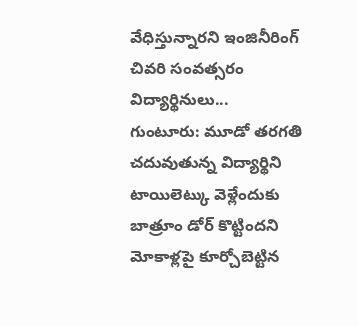వేధిస్తున్నారని ఇంజినీరింగ్ చివరి సంవత్సరం విద్యార్థినులు...
గుంటూరు: మూడో తరగతి చదువుతున్న విద్యార్థిని టాయిలెట్కు వెళ్లేందుకు బాత్రూం డోర్ కొట్టిందని మోకాళ్లపై కూర్చోబెట్టిన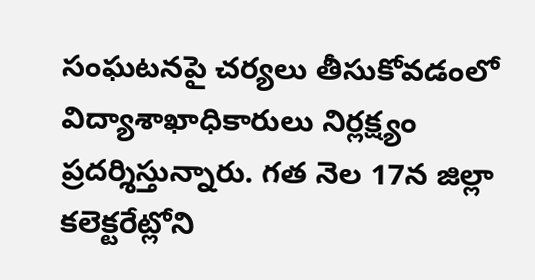సంఘటనపై చర్యలు తీసుకోవడంలో విద్యాశాఖాధికారులు నిర్లక్ష్యం ప్రదర్శిస్తున్నారు. గత నెల 17న జిల్లా కలెక్టరేట్లోని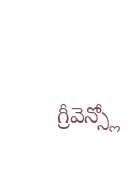గ్రీవెన్స్లో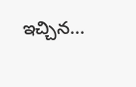ఇచ్చిన...